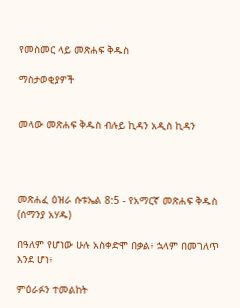የመስመር ላይ መጽሐፍ ቅዱስ

ማስታወቂያዎች


መላው መጽሐፍ ቅዱስ ብሉይ ኪዳን አዲስ ኪዳን




መጽሐፈ ዕዝራ ሱቱኤል 8:5 - የአማርኛ መጽሐፍ ቅዱስ (ሰማንያ አሃዱ)

በዓለም የሆነው ሁሉ አስቀድሞ በቃል፥ ኋላም በመገለጥ እንደ ሆነ፥

ምዕራፉን ተመልከት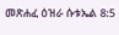መጽሐፈ ዕዝራ ሱቱኤል 8:5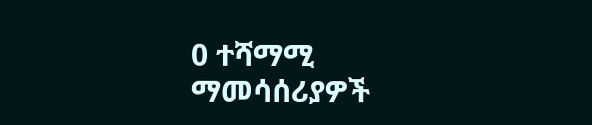0 ተሻማሚ ማመሳሰሪያዎች